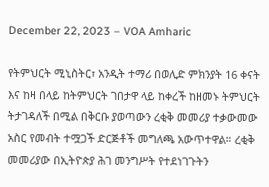December 22, 2023 – VOA Amharic

የትምህርት ሚኒስትር፣ አንዲት ተማሪ በወሊድ ምክንያት 16 ቀናት እና ከዛ በላይ ከትምህርት ገበታዋ ላይ ከቀረች ከዘመኑ ትምህርት ትታገዳለች በሚል በቅርቡ ያወጣውን ረቂቅ መመሪያ ተቃውመው አስር የመብት ተሟጋች ድርጅቶች መግለጫ አውጥተዋል። ረቂቅ መመሪያው በኢትዮጵያ ሕገ መንግሥት የተደነገጉትን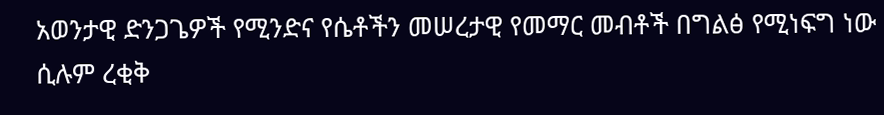አወንታዊ ድንጋጌዎች የሚንድና የሴቶችን መሠረታዊ የመማር መብቶች በግልፅ የሚነፍግ ነው ሲሉም ረቂቅ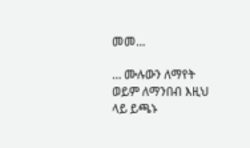መመ…

… ሙሉውን ለማየት ወይም ለማንበብ እዚህ ላይ ይጫኑ